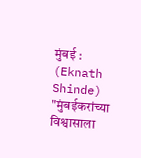मुंबई : (Eknath Shinde) "मुंबईकरांच्या विश्वासाला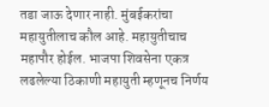तडा जाऊ देणार नाही. मुंबईकरांचा महायुतीलाच कौल आहे. महायुतीचाच महापौर होईल. भाजपा शिवसेना एकत्र लढलेल्या ठिकाणी महायुती म्हणूनच निर्णय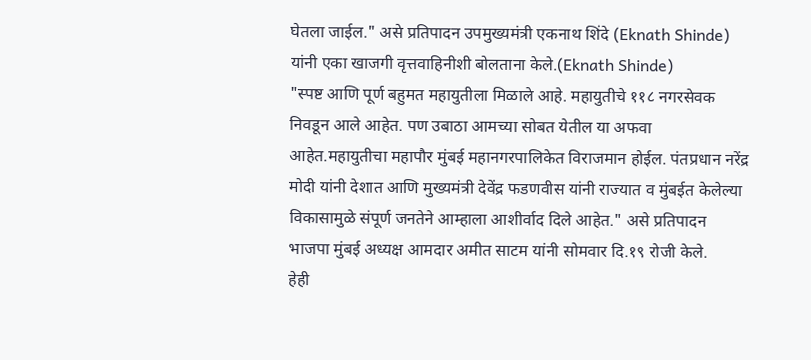घेतला जाईल." असे प्रतिपादन उपमुख्यमंत्री एकनाथ शिंदे (Eknath Shinde) यांनी एका खाजगी वृत्तवाहिनीशी बोलताना केले.(Eknath Shinde)
"स्पष्ट आणि पूर्ण बहुमत महायुतीला मिळाले आहे. महायुतीचे ११८ नगरसेवक निवडून आले आहेत. पण उबाठा आमच्या सोबत येतील या अफवा आहेत.महायुतीचा महापौर मुंबई महानगरपालिकेत विराजमान होईल. पंतप्रधान नरेंद्र मोदी यांनी देशात आणि मुख्यमंत्री देवेंद्र फडणवीस यांनी राज्यात व मुंबईत केलेल्या विकासामुळे संपूर्ण जनतेने आम्हाला आशीर्वाद दिले आहेत." असे प्रतिपादन भाजपा मुंबई अध्यक्ष आमदार अमीत साटम यांनी सोमवार दि.१९ रोजी केले.
हेही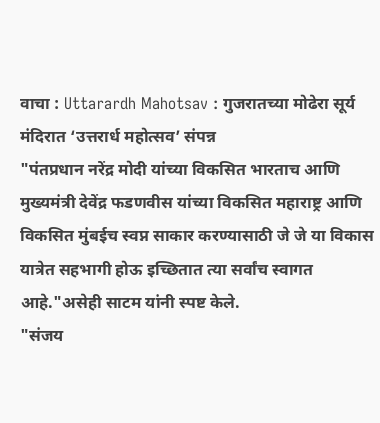वाचा : Uttarardh Mahotsav : गुजरातच्या मोढेरा सूर्य मंदिरात ‘उत्तरार्ध महोत्सव’ संपन्न
"पंतप्रधान नरेंद्र मोदी यांच्या विकसित भारताच आणि मुख्यमंत्री देवेंद्र फडणवीस यांच्या विकसित महाराष्ट्र आणि विकसित मुंबईच स्वप्न साकार करण्यासाठी जे जे या विकास यात्रेत सहभागी होऊ इच्छितात त्या सर्वांच स्वागत आहे."असेही साटम यांनी स्पष्ट केले.
"संजय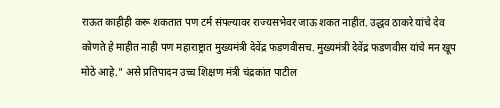राऊत काहीही करू शकतात पण टर्म संपल्यावर राज्यसभेवर जाऊ शकत नाहीत. उद्धव ठाकरे यांचे देव कोणते हे माहीत नाही पण महाराष्ट्रात मुख्यमंत्री देवेंद्र फडणवीसच. मुख्यमंत्री देवेंद्र फडणवीस यांचे मन खूप मोठे आहे." असे प्रतिपादन उच्च शिक्षण मंत्री चंद्रकांत पाटील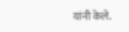यांनी केले.